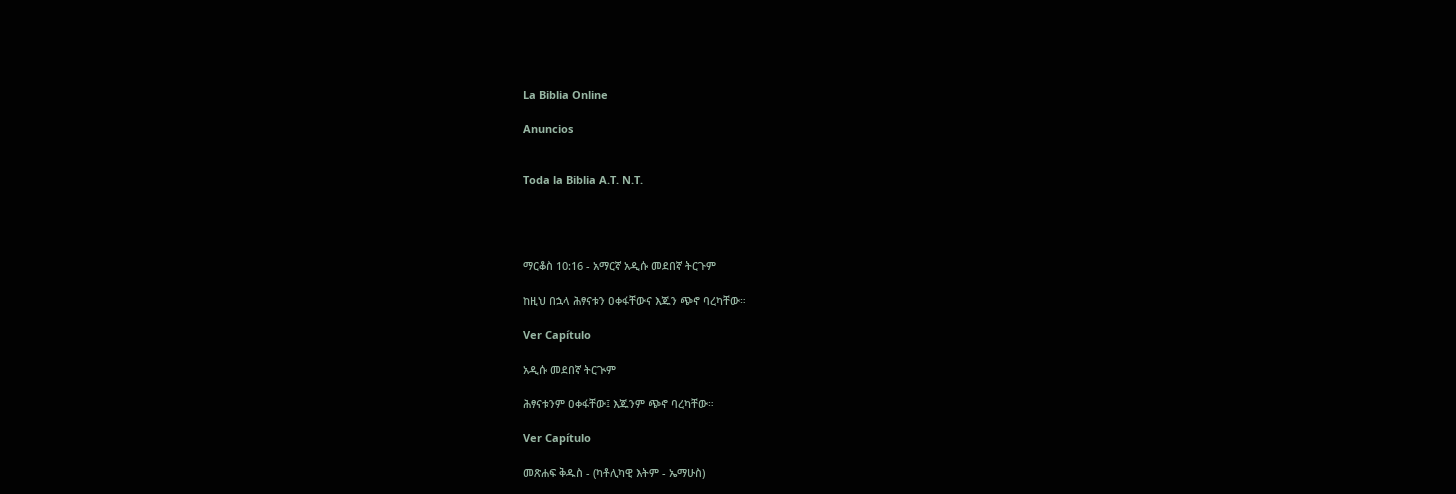La Biblia Online

Anuncios


Toda la Biblia A.T. N.T.




ማርቆስ 10:16 - አማርኛ አዲሱ መደበኛ ትርጉም

ከዚህ በኋላ ሕፃናቱን ዐቀፋቸውና እጁን ጭኖ ባረካቸው።

Ver Capítulo

አዲሱ መደበኛ ትርጒም

ሕፃናቱንም ዐቀፋቸው፤ እጁንም ጭኖ ባረካቸው።

Ver Capítulo

መጽሐፍ ቅዱስ - (ካቶሊካዊ እትም - ኤማሁስ)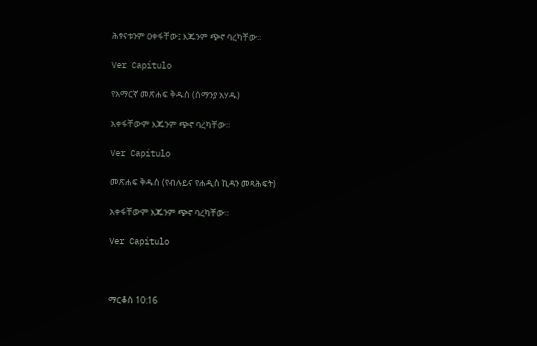ሕፃናቱንም ዐቀፋቸው፤ እጁንም ጭኖ ባረካቸው።

Ver Capítulo

የአማርኛ መጽሐፍ ቅዱስ (ሰማንያ አሃዱ)

አቀፋቸውም እጁንም ጭኖ ባረካቸው።

Ver Capítulo

መጽሐፍ ቅዱስ (የብሉይና የሐዲስ ኪዳን መጻሕፍት)

አቀፋቸውም እጁንም ጭኖ ባረካቸው።

Ver Capítulo



ማርቆስ 10:16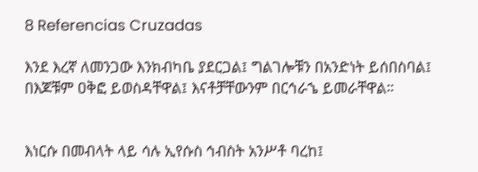8 Referencias Cruzadas

እንደ እረኛ ለመንጋው እንክብካቤ ያደርጋል፤ ግልገሎቹን በአንድነት ይሰበስባል፤ በእጆቹም ዐቅፎ ይወስዳቸዋል፤ እናቶቻቸውንም በርኅራኄ ይመራቸዋል።


እነርሱ በመብላት ላይ ሳሉ ኢየሱስ ኅብስት አንሥቶ ባረከ፤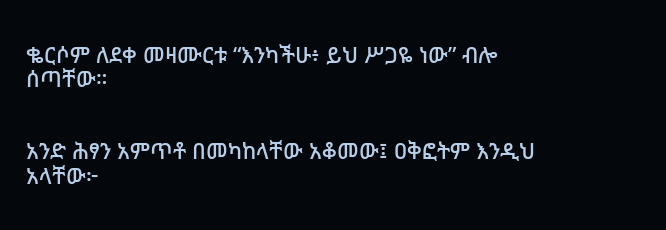ቈርሶም ለደቀ መዛሙርቱ “እንካችሁ፥ ይህ ሥጋዬ ነው” ብሎ ሰጣቸው።


አንድ ሕፃን አምጥቶ በመካከላቸው አቆመው፤ ዐቅፎትም እንዲህ አላቸው፦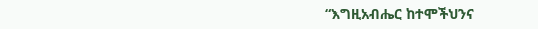“እግዚአብሔር ከተሞችህንና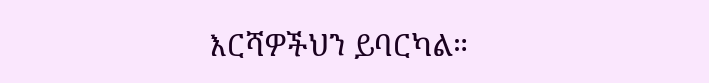እርሻዎችህን ይባርካል።